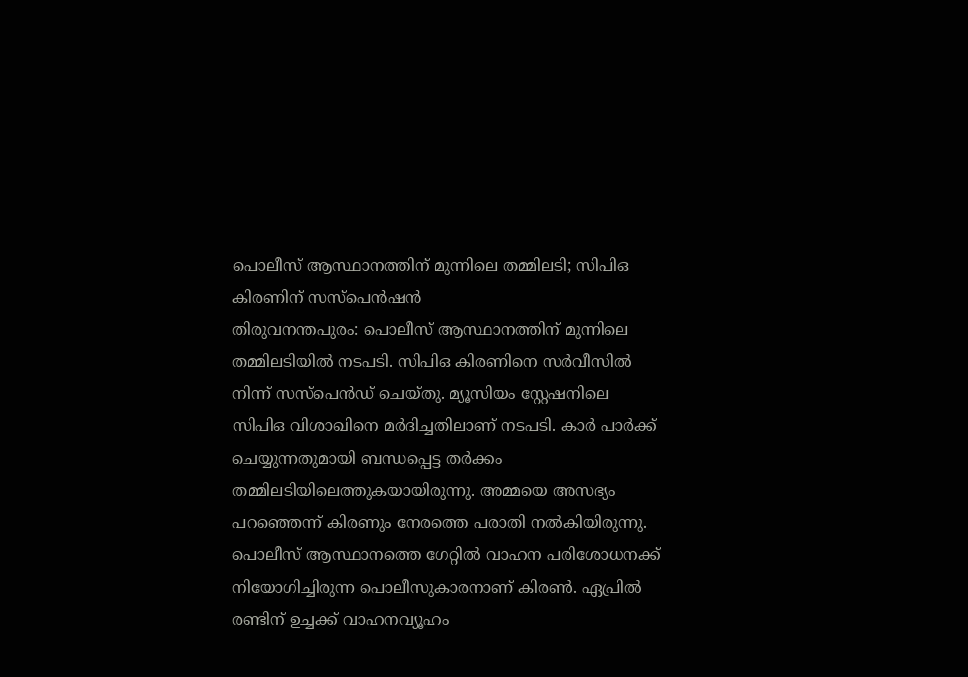പൊലീസ് ആസ്ഥാനത്തിന് മുന്നിലെ തമ്മിലടി; സിപിഒ കിരണിന് സസ്പെൻഷൻ
തിരുവനന്തപുരം: പൊലീസ് ആസ്ഥാനത്തിന് മുന്നിലെ തമ്മിലടിയിൽ നടപടി. സിപിഒ കിരണിനെ സർവീസിൽ നിന്ന് സസ്പെൻഡ് ചെയ്തു. മ്യൂസിയം സ്റ്റേഷനിലെ സിപിഒ വിശാഖിനെ മർദിച്ചതിലാണ് നടപടി. കാർ പാർക്ക് ചെയ്യുന്നതുമായി ബന്ധപ്പെട്ട തർക്കം തമ്മിലടിയിലെത്തുകയായിരുന്നു. അമ്മയെ അസഭ്യം പറഞ്ഞെന്ന് കിരണും നേരത്തെ പരാതി നൽകിയിരുന്നു.
പൊലീസ് ആസ്ഥാനത്തെ ഗേറ്റിൽ വാഹന പരിശോധനക്ക് നിയോഗിച്ചിരുന്ന പൊലീസുകാരനാണ് കിരൺ. ഏപ്രിൽ രണ്ടിന് ഉച്ചക്ക് വാഹനവ്യൂഹം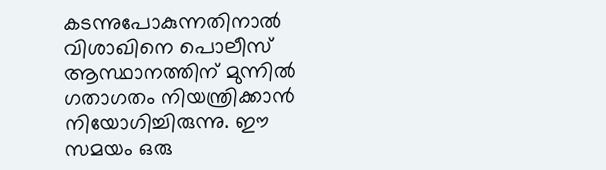കടന്നുപോകുന്നതിനാൽ വിശാഖിനെ പൊലീസ് ആസ്ഥാനത്തിന് മുന്നിൽ ഗതാഗതം നിയന്ത്രിക്കാൻ നിയോഗിച്ചിരുന്നു. ഈ സമയം ഒരു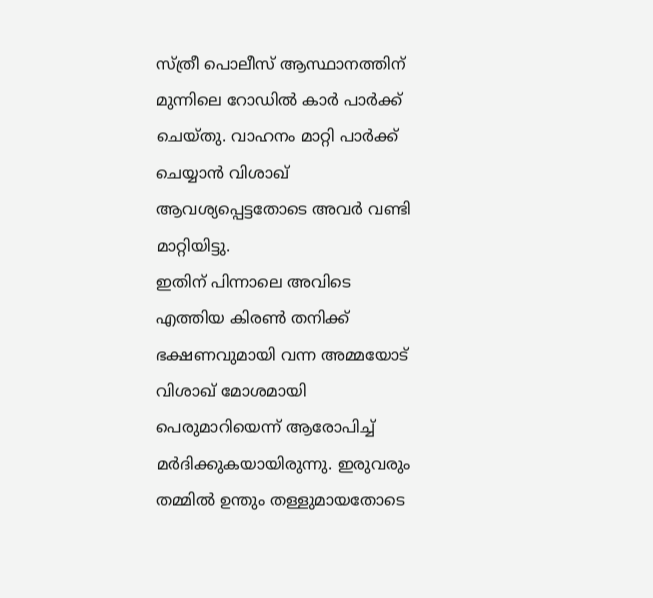സ്ത്രീ പൊലീസ് ആസ്ഥാനത്തിന് മുന്നിലെ റോഡിൽ കാർ പാർക്ക് ചെയ്തു. വാഹനം മാറ്റി പാർക്ക് ചെയ്യാൻ വിശാഖ് ആവശ്യപ്പെട്ടതോടെ അവർ വണ്ടി മാറ്റിയിട്ടു.
ഇതിന് പിന്നാലെ അവിടെ എത്തിയ കിരൺ തനിക്ക് ഭക്ഷണവുമായി വന്ന അമ്മയോട് വിശാഖ് മോശമായി പെരുമാറിയെന്ന് ആരോപിച്ച് മർദിക്കുകയായിരുന്നു. ഇരുവരും തമ്മിൽ ഉന്തും തള്ളുമായതോടെ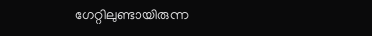ഗേറ്റിലുണ്ടായിരുന്ന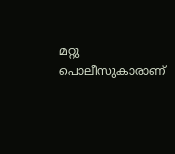മറ്റു പൊലീസുകാരാണ്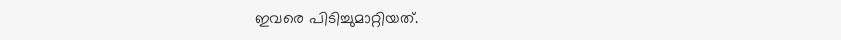ഇവരെ പിടിച്ചുമാറ്റിയത്.